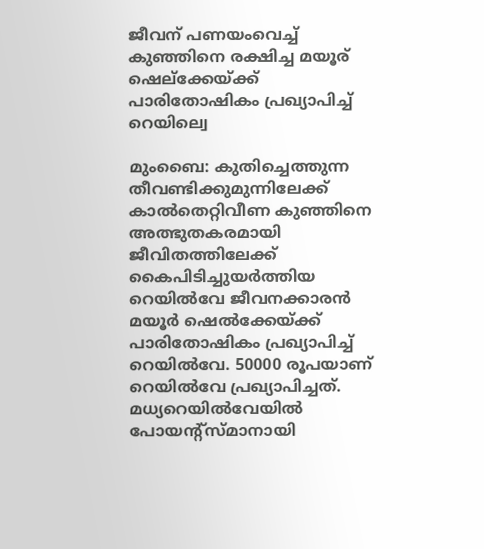ജീവന് പണയംവെച്ച് കുഞ്ഞിനെ രക്ഷിച്ച മയൂര് ഷെല്ക്കേയ്ക്ക് പാരിതോഷികം പ്രഖ്യാപിച്ച് റെയില്വെ

മുംബൈ: കുതിച്ചെത്തുന്ന തീവണ്ടിക്കുമുന്നിലേക്ക് കാൽതെറ്റിവീണ കുഞ്ഞിനെ അത്ഭുതകരമായി ജീവിതത്തിലേക്ക് കൈപിടിച്ചുയർത്തിയ റെയിൽവേ ജീവനക്കാരൻ മയൂർ ഷെൽക്കേയ്ക്ക് പാരിതോഷികം പ്രഖ്യാപിച്ച് റെയിൽവേ. 50000 രൂപയാണ് റെയിൽവേ പ്രഖ്യാപിച്ചത്. മധ്യറെയിൽവേയിൽ പോയന്റ്സ്മാനായി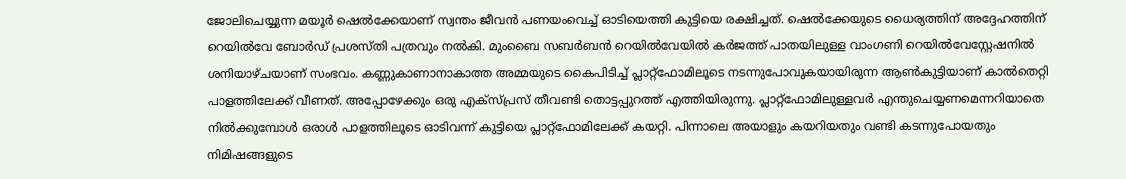ജോലിചെയ്യുന്ന മയൂർ ഷെൽക്കേയാണ് സ്വന്തം ജീവൻ പണയംവെച്ച് ഓടിയെത്തി കുട്ടിയെ രക്ഷിച്ചത്. ഷെൽക്കേയുടെ ധൈര്യത്തിന് അദ്ദേഹത്തിന് റെയിൽവേ ബോർഡ് പ്രശസ്തി പത്രവും നൽകി. മുംബൈ സബർബൻ റെയിൽവേയിൽ കർജത്ത് പാതയിലുള്ള വാംഗണി റെയിൽവേസ്റ്റേഷനിൽ ശനിയാഴ്ചയാണ് സംഭവം. കണ്ണുകാണാനാകാത്ത അമ്മയുടെ കൈപിടിച്ച് പ്ലാറ്റ്ഫോമിലൂടെ നടന്നുപോവുകയായിരുന്ന ആൺകുട്ടിയാണ് കാൽതെറ്റി പാളത്തിലേക്ക് വീണത്. അപ്പോഴേക്കും ഒരു എക്സ്പ്രസ് തീവണ്ടി തൊട്ടപ്പുറത്ത് എത്തിയിരുന്നു. പ്ലാറ്റ്ഫോമിലുള്ളവർ എന്തുചെയ്യണമെന്നറിയാതെ നിൽക്കുമ്പോൾ ഒരാൾ പാളത്തിലൂടെ ഓടിവന്ന് കുട്ടിയെ പ്ലാറ്റ്ഫോമിലേക്ക് കയറ്റി. പിന്നാലെ അയാളും കയറിയതും വണ്ടി കടന്നുപോയതും നിമിഷങ്ങളുടെ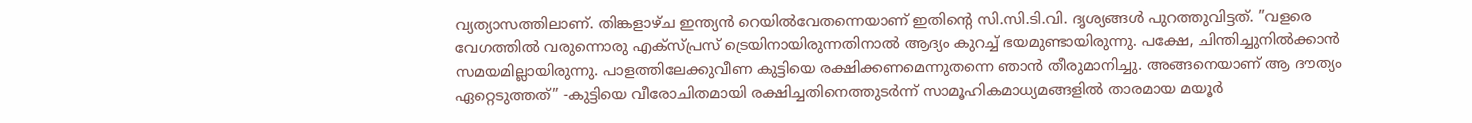വ്യത്യാസത്തിലാണ്. തിങ്കളാഴ്ച ഇന്ത്യൻ റെയിൽവേതന്നെയാണ് ഇതിന്റെ സി.സി.ടി.വി. ദൃശ്യങ്ങൾ പുറത്തുവിട്ടത്. ”വളരെ വേഗത്തിൽ വരുന്നൊരു എക്സ്പ്രസ് ട്രെയിനായിരുന്നതിനാൽ ആദ്യം കുറച്ച് ഭയമുണ്ടായിരുന്നു. പക്ഷേ, ചിന്തിച്ചുനിൽക്കാൻ സമയമില്ലായിരുന്നു. പാളത്തിലേക്കുവീണ കുട്ടിയെ രക്ഷിക്കണമെന്നുതന്നെ ഞാൻ തീരുമാനിച്ചു. അങ്ങനെയാണ് ആ ദൗത്യം ഏറ്റെടുത്തത്” -കുട്ടിയെ വീരോചിതമായി രക്ഷിച്ചതിനെത്തുടർന്ന് സാമൂഹികമാധ്യമങ്ങളിൽ താരമായ മയൂർ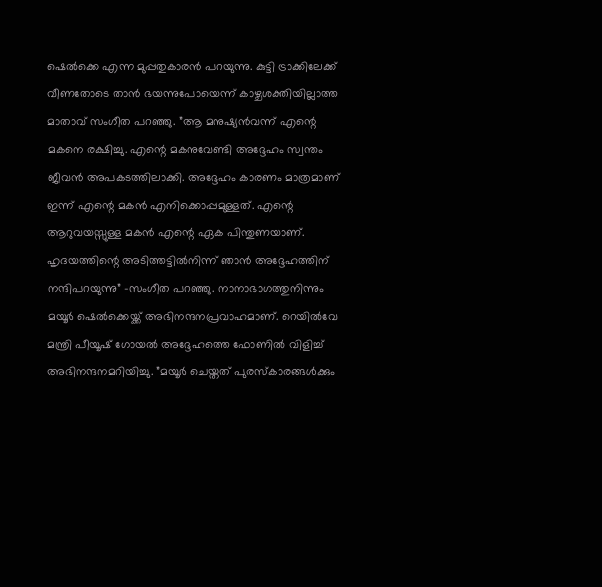ഷെൽക്കെ എന്ന മുപ്പതുകാരൻ പറയുന്നു. കുട്ടി ട്രാക്കിലേക്ക് വീണതോടെ താൻ ഭയന്നുപോയെന്ന് കാഴ്ചശക്തിയില്ലാത്ത മാതാവ് സംഗീത പറഞ്ഞു. ”ആ മനുഷ്യൻവന്ന് എന്റെ മകനെ രക്ഷിച്ചു. എന്റെ മകനുവേണ്ടി അദ്ദേഹം സ്വന്തം ജീവൻ അപകടത്തിലാക്കി. അദ്ദേഹം കാരണം മാത്രമാണ് ഇന്ന് എന്റെ മകൻ എനിക്കൊപ്പമുള്ളത്. എന്റെ ആറുവയസ്സുള്ള മകൻ എന്റെ ഏക പിന്തുണയാണ്. ഹൃദയത്തിന്റെ അടിത്തട്ടിൽനിന്ന് ഞാൻ അദ്ദേഹത്തിന് നന്ദിപറയുന്നു” -സംഗീത പറഞ്ഞു. നാനാഭാഗത്തുനിന്നും മയൂർ ഷെൽക്കെയ്ക്ക് അഭിനന്ദനപ്രവാഹമാണ്. റെയിൽവേ മന്ത്രി പീയൂഷ് ഗോയൽ അദ്ദേഹത്തെ ഫോണിൽ വിളിച്ച് അഭിനന്ദനമറിയിച്ചു. ”മയൂർ ചെയ്തത് പുരസ്കാരങ്ങൾക്കും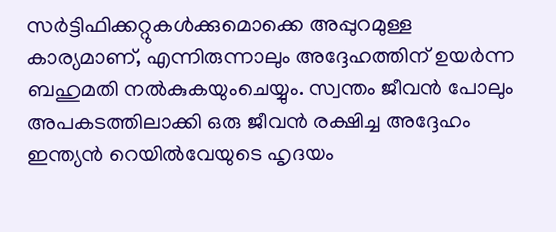സർട്ടിഫിക്കറ്റുകൾക്കുമൊക്കെ അപ്പുറമുള്ള കാര്യമാണ്, എന്നിരുന്നാലും അദ്ദേഹത്തിന് ഉയർന്ന ബഹുമതി നൽകുകയുംചെയ്യും. സ്വന്തം ജീവൻ പോലും അപകടത്തിലാക്കി ഒരു ജീവൻ രക്ഷിച്ച അദ്ദേഹം ഇന്ത്യൻ റെയിൽവേയുടെ ഹൃദയം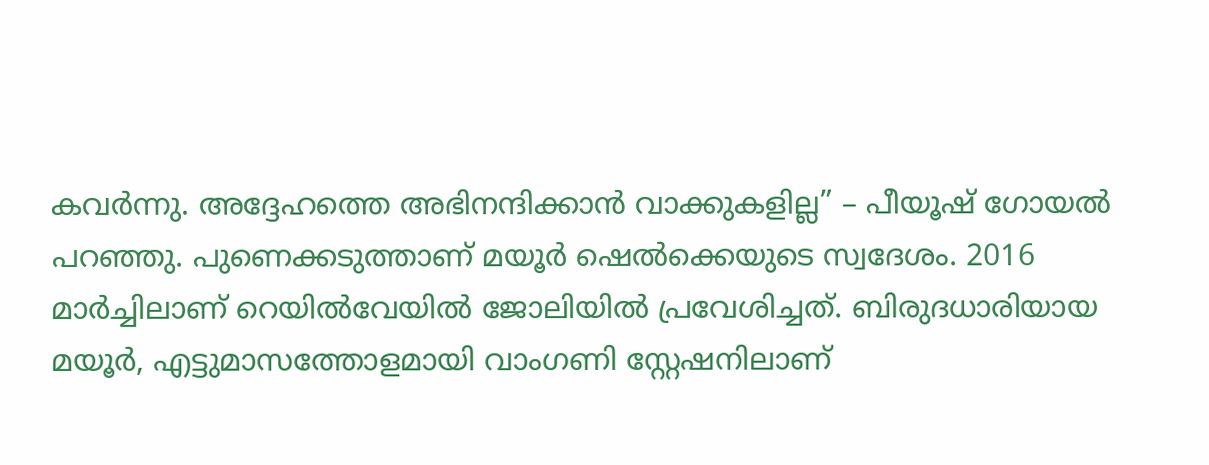കവർന്നു. അദ്ദേഹത്തെ അഭിനന്ദിക്കാൻ വാക്കുകളില്ല” – പീയൂഷ് ഗോയൽ പറഞ്ഞു. പുണെക്കടുത്താണ് മയൂർ ഷെൽക്കെയുടെ സ്വദേശം. 2016 മാർച്ചിലാണ് റെയിൽവേയിൽ ജോലിയിൽ പ്രവേശിച്ചത്. ബിരുദധാരിയായ മയൂർ, എട്ടുമാസത്തോളമായി വാംഗണി സ്റ്റേഷനിലാണ്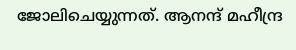ജോലിചെയ്യുന്നത്. ആനന്ദ് മഹീന്ദ്ര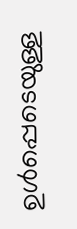ഉൾപ്പെടെയുള്ള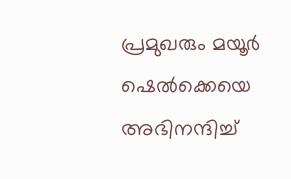പ്രമുഖരും മയൂർ ഷെൽക്കെയെ അഭിനന്ദിച്ച്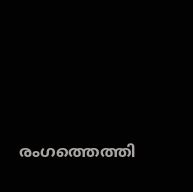രംഗത്തെത്തി